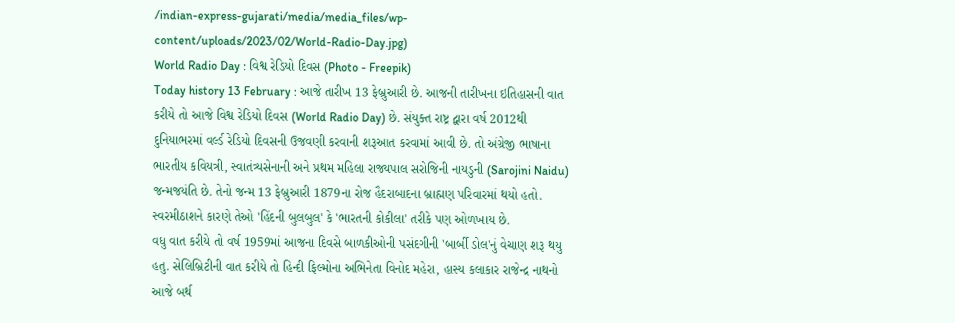/indian-express-gujarati/media/media_files/wp-content/uploads/2023/02/World-Radio-Day.jpg)
World Radio Day : વિશ્વ રેડિયો દિવસ (Photo - Freepik)
Today history 13 February : આજે તારીખ 13 ફેબ્રુઆરી છે. આજની તારીખના ઇતિહાસની વાત કરીયે તો આજે વિશ્વ રેડિયો દિવસ (World Radio Day) છે. સંયુક્ત રાષ્ટ્ર દ્વારા વર્ષ 2012થી દુનિયાભરમાં વર્લ્ડ રેડિયો દિવસની ઉજવણી કરવાની શરૂઆત કરવામાં આવી છે. તો અંગ્રેજી ભાષાના ભારતીય કવિયત્રી, સ્વાતંત્ર્યસેનાની અને પ્રથમ મહિલા રાજ્યપાલ સરોજિની નાયડુની (Sarojini Naidu) જન્મજયંતિ છે. તેનો જન્મ 13 ફેબ્રુઆરી 1879ના રોજ હૈદરાબાદના બ્રાહ્મણ પરિવારમાં થયો હતો. સ્વરમીઠાશને કારણે તેઓ 'હિંદની બુલબુલ' કે 'ભારતની કોકીલા' તરીકે પણ ઓળખાય છે.
વધુ વાત કરીયે તો વર્ષ 1959માં આજના દિવસે બાળકીઓની પસંદગીની 'બાર્બી ડોલ'નું વેચાણ શરૂ થયુ હતુ. સેલિબ્રિટીની વાત કરીયે તો હિન્દી ફિલ્મોના અભિનેતા વિનોદ મહેરા, હાસ્ય કલાકાર રાજેન્દ્ર નાથનો આજે બર્થ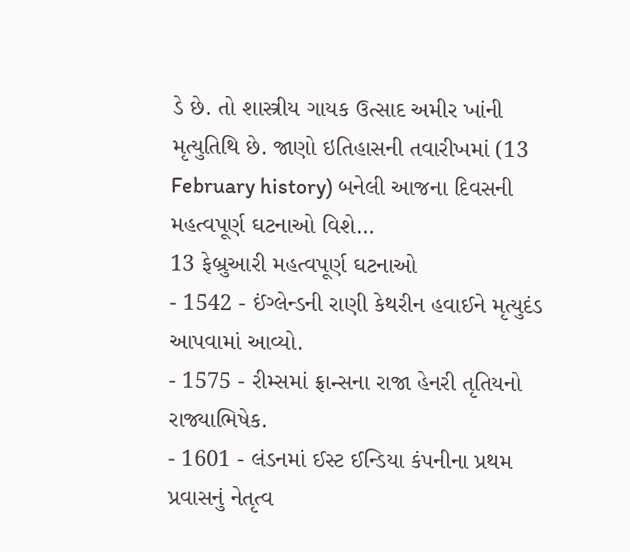ડે છે. તો શાસ્ત્રીય ગાયક ઉત્સાદ અમીર ખાંની મૃત્યુતિથિ છે. જાણો ઇતિહાસની તવારીખમાં (13 February history) બનેલી આજના દિવસની મહત્વપૂર્ણ ઘટનાઓ વિશે…
13 ફેબ્રુઆરી મહત્વપૂર્ણ ઘટનાઓ
- 1542 - ઈંગ્લેન્ડની રાણી કેથરીન હવાઈને મૃત્યુદંડ આપવામાં આવ્યો.
- 1575 - રીમ્સમાં ફ્રાન્સના રાજા હેનરી તૃતિયનો રાજ્યાભિષેક.
- 1601 - લંડનમાં ઈસ્ટ ઈન્ડિયા કંપનીના પ્રથમ પ્રવાસનું નેતૃત્વ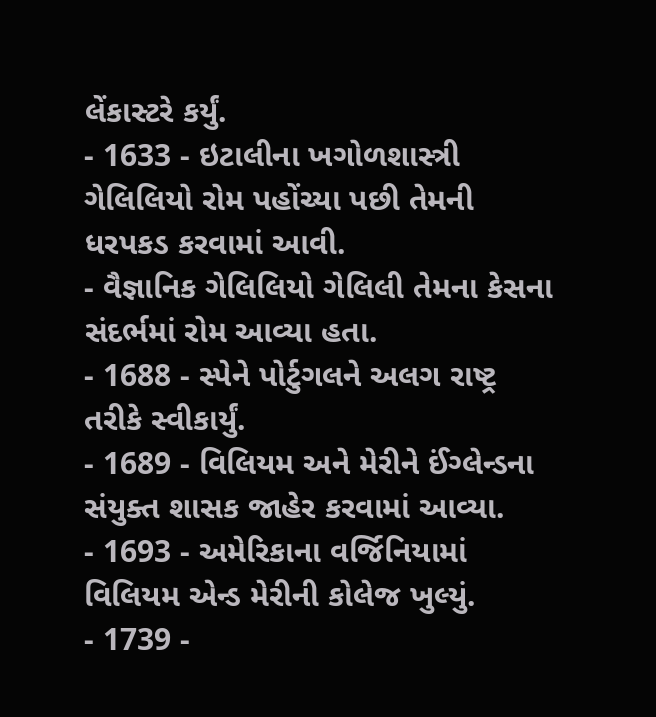લેંકાસ્ટરે કર્યું.
- 1633 - ઇટાલીના ખગોળશાસ્ત્રી ગેલિલિયો રોમ પહોંચ્યા પછી તેમની ધરપકડ કરવામાં આવી.
- વૈજ્ઞાનિક ગેલિલિયો ગેલિલી તેમના કેસના સંદર્ભમાં રોમ આવ્યા હતા.
- 1688 - સ્પેને પોર્ટુગલને અલગ રાષ્ટ્ર તરીકે સ્વીકાર્યું.
- 1689 - વિલિયમ અને મેરીને ઈંગ્લેન્ડના સંયુક્ત શાસક જાહેર કરવામાં આવ્યા.
- 1693 - અમેરિકાના વર્જિનિયામાં વિલિયમ એન્ડ મેરીની કોલેજ ખુલ્યું.
- 1739 -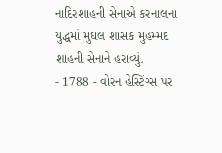નાદિરશાહની સેનાએ કરનાલના યુદ્ધમાં મુઘલ શાસક મુહમ્મદ શાહની સેનાને હરાવ્યું.
- 1788 - વોરન હેસ્ટિંગ્સ પર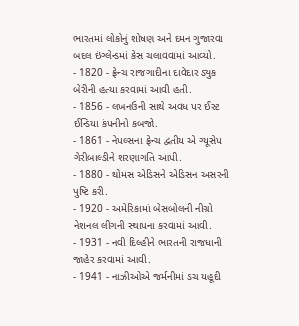ભારતમાં લોકોનું શોષણ અને દમન ગુજારવા બદલ ઇંગ્લેન્ડમાં કેસ ચલાવવામાં આવ્યો.
- 1820 - ફ્રેન્ચ રાજગાદીના દાવેદાર ડ્યુક બેરીની હત્યા કરવામાં આવી હતી.
- 1856 - લખનઉની સાથે અવધ પર ઈસ્ટ ઈન્ડિયા કંપનીનો કબજો.
- 1861 - નેપલ્સના ફ્રેન્ચ દ્વતીય એ ગ્યૂસેપ ગેરીબાલ્ડીને શરણાગતિ આપી.
- 1880 - થોમસ એડિસને એડિસન અસરની પુષ્ટિ કરી.
- 1920 - અમેરિકામાં બેસબોલની નીગ્રો નેશનલ લીગની સ્થાપના કરવામાં આવી.
- 1931 - નવી દિલ્હીને ભારતની રાજધાની જાહેર કરવામાં આવી.
- 1941 - નાઝીઓએ જર્મનીમાં ડચ યહૂદી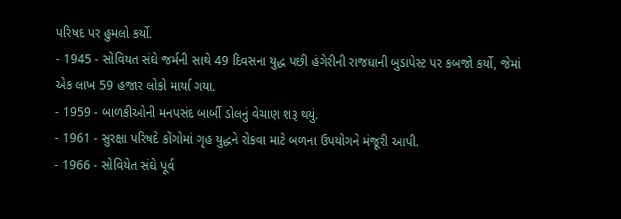પરિષદ પર હુમલો કર્યો.
- 1945 - સોવિયત સંઘે જર્મની સાથે 49 દિવસના યુદ્ધ પછી હંગેરીની રાજધાની બુડાપેસ્ટ પર કબજો કર્યો, જેમાં એક લાખ 59 હજાર લોકો માર્યા ગયા.
- 1959 - બાળકીઓની મનપસંદ બાર્બી ડોલનું વેચાણ શરૂ થયું.
- 1961 - સુરક્ષા પરિષદે કોંગોમાં ગૃહ યુદ્ધને રોકવા માટે બળના ઉપયોગને મંજૂરી આપી.
- 1966 - સોવિયેત સંઘે પૂર્વ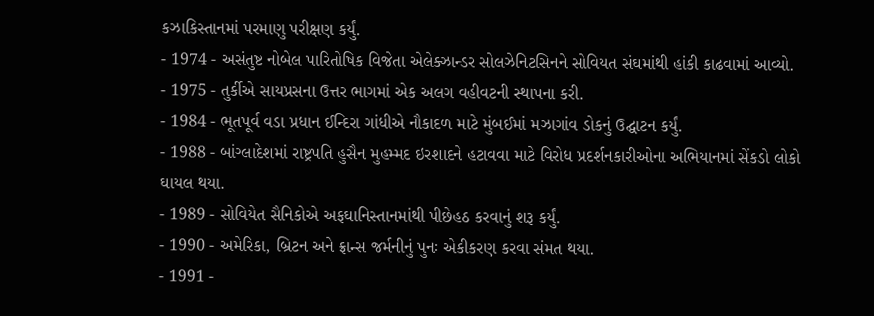કઝાકિસ્તાનમાં પરમાણુ પરીક્ષણ કર્યું.
- 1974 - અસંતુષ્ટ નોબેલ પારિતોષિક વિજેતા એલેક્ઝાન્ડર સોલઝેનિટસિનને સોવિયત સંઘમાંથી હાંકી કાઢવામાં આવ્યો.
- 1975 - તુર્કીએ સાયપ્રસના ઉત્તર ભાગમાં એક અલગ વહીવટની સ્થાપના કરી.
- 1984 - ભૂતપૂર્વ વડા પ્રધાન ઈન્દિરા ગાંધીએ નૌકાદળ માટે મુંબઈમાં મઝાગાંવ ડોકનું ઉદ્ઘાટન કર્યું.
- 1988 - બાંગ્લાદેશમાં રાષ્ટ્રપતિ હુસૈન મુહમ્મદ ઇરશાદને હટાવવા માટે વિરોધ પ્રદર્શનકારીઓના અભિયાનમાં સેંકડો લોકો ઘાયલ થયા.
- 1989 - સોવિયેત સૈનિકોએ અફઘાનિસ્તાનમાંથી પીછેહઠ કરવાનું શરૂ કર્યું.
- 1990 - અમેરિકા, બ્રિટન અને ફ્રાન્સ જર્મનીનું પુનઃ એકીકરણ કરવા સંમત થયા.
- 1991 -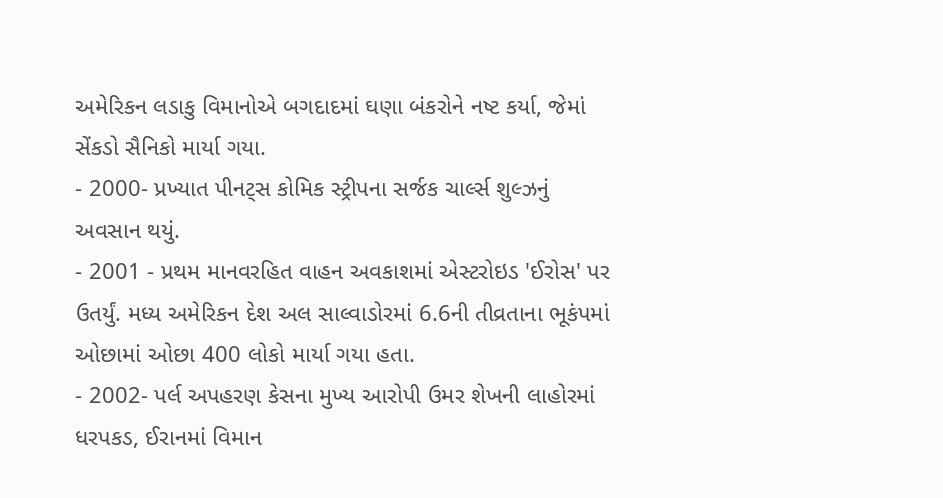અમેરિકન લડાકુ વિમાનોએ બગદાદમાં ઘણા બંકરોને નષ્ટ કર્યા, જેમાં સેંકડો સૈનિકો માર્યા ગયા.
- 2000- પ્રખ્યાત પીનટ્સ કોમિક સ્ટ્રીપના સર્જક ચાર્લ્સ શુલ્ઝનું અવસાન થયું.
- 2001 - પ્રથમ માનવરહિત વાહન અવકાશમાં એસ્ટરોઇડ 'ઈરોસ' પર ઉતર્યું. મધ્ય અમેરિકન દેશ અલ સાલ્વાડોરમાં 6.6ની તીવ્રતાના ભૂકંપમાં ઓછામાં ઓછા 400 લોકો માર્યા ગયા હતા.
- 2002- પર્લ અપહરણ કેસના મુખ્ય આરોપી ઉમર શેખની લાહોરમાં ધરપકડ, ઈરાનમાં વિમાન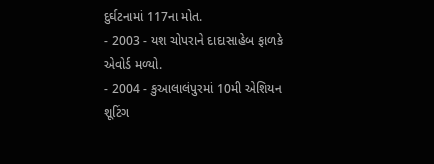દુર્ઘટનામાં 117ના મોત.
- 2003 - યશ ચોપરાને દાદાસાહેબ ફાળકે એવોર્ડ મળ્યો.
- 2004 - કુઆલાલંપુરમાં 10મી એશિયન શૂટિંગ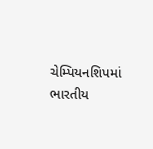ચેમ્પિયનશિપમાં ભારતીય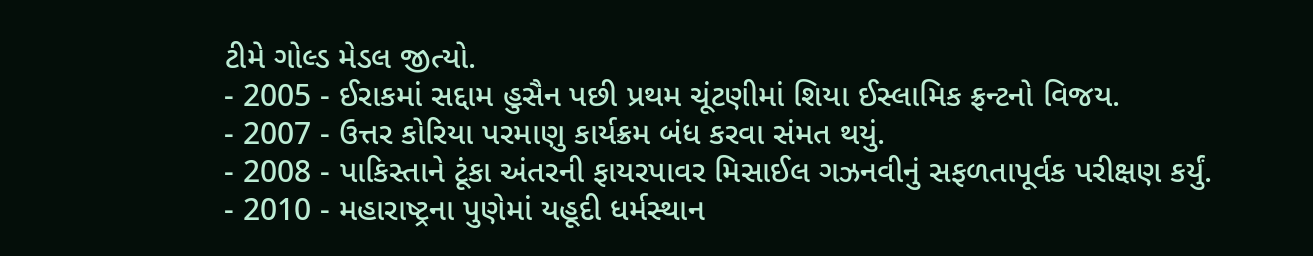ટીમે ગોલ્ડ મેડલ જીત્યો.
- 2005 - ઈરાકમાં સદ્દામ હુસૈન પછી પ્રથમ ચૂંટણીમાં શિયા ઈસ્લામિક ફ્રન્ટનો વિજય.
- 2007 - ઉત્તર કોરિયા પરમાણુ કાર્યક્રમ બંધ કરવા સંમત થયું.
- 2008 - પાકિસ્તાને ટૂંકા અંતરની ફાયરપાવર મિસાઈલ ગઝનવીનું સફળતાપૂર્વક પરીક્ષણ કર્યું.
- 2010 - મહારાષ્ટ્રના પુણેમાં યહૂદી ધર્મસ્થાન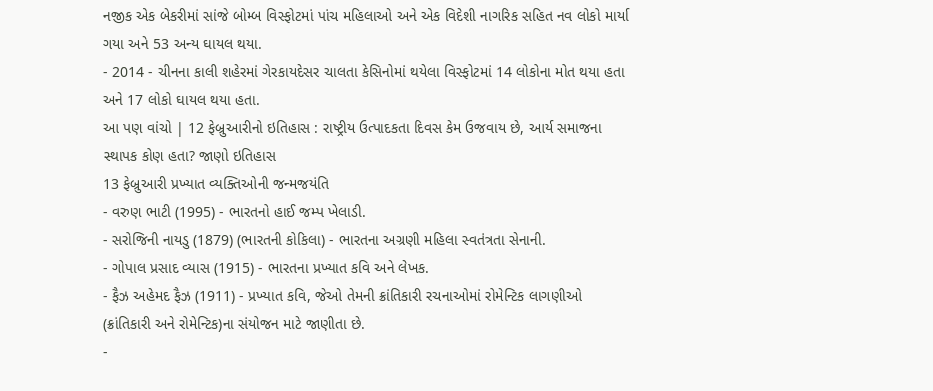નજીક એક બેકરીમાં સાંજે બોમ્બ વિસ્ફોટમાં પાંચ મહિલાઓ અને એક વિદેશી નાગરિક સહિત નવ લોકો માર્યા ગયા અને 53 અન્ય ઘાયલ થયા.
- 2014 - ચીનના કાલી શહેરમાં ગેરકાયદેસર ચાલતા કેસિનોમાં થયેલા વિસ્ફોટમાં 14 લોકોના મોત થયા હતા અને 17 લોકો ઘાયલ થયા હતા.
આ પણ વાંચો | 12 ફેબ્રુઆરીનો ઇતિહાસ : રાષ્ટ્રીય ઉત્પાદકતા દિવસ કેમ ઉજવાય છે, આર્ય સમાજના સ્થાપક કોણ હતા? જાણો ઇતિહાસ
13 ફેબ્રુઆરી પ્રખ્યાત વ્યક્તિઓની જન્મજયંતિ
- વરુણ ભાટી (1995) - ભારતનો હાઈ જમ્પ ખેલાડી.
- સરોજિની નાયડુ (1879) (ભારતની કોકિલા) - ભારતના અગ્રણી મહિલા સ્વતંત્રતા સેનાની.
- ગોપાલ પ્રસાદ વ્યાસ (1915) - ભારતના પ્રખ્યાત કવિ અને લેખક.
- ફૈઝ અહેમદ ફૈઝ (1911) - પ્રખ્યાત કવિ, જેઓ તેમની ક્રાંતિકારી રચનાઓમાં રોમેન્ટિક લાગણીઓ (ક્રાંતિકારી અને રોમેન્ટિક)ના સંયોજન માટે જાણીતા છે.
-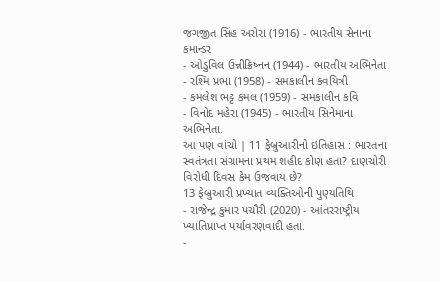જગજીત સિંહ અરોરા (1916) - ભારતીય સેનાના કમાન્ડર
- ઓડુવિલ ઉન્નીક્રિષ્નન (1944) - ભારતીય અભિનેતા
- રશ્મિ પ્રભા (1958) - સમકાલીન કવયિત્રી
- કમલેશ ભટ્ટ કમલ (1959) - સમકાલીન કવિ
- વિનોદ મહેરા (1945) - ભારતીય સિનેમાના અભિનેતા.
આ પણ વાંચો | 11 ફેબ્રુઆરીનો ઇતિહાસ : ભારતના સ્વતંત્રતા સંગ્રામના પ્રથમ શહીદ કોણ હતા? દાણચોરી વિરોધી દિવસ કેમ ઉજવાય છે?
13 ફેબ્રુઆરી પ્રખ્યાત વ્યક્તિઓની પુણ્યતિથિ
- રાજેન્દ્ર કુમાર પચૌરી (2020) - આંતરરાષ્ટ્રીય ખ્યાતિપ્રાપ્ત પર્યાવરણવાદી હતા.
-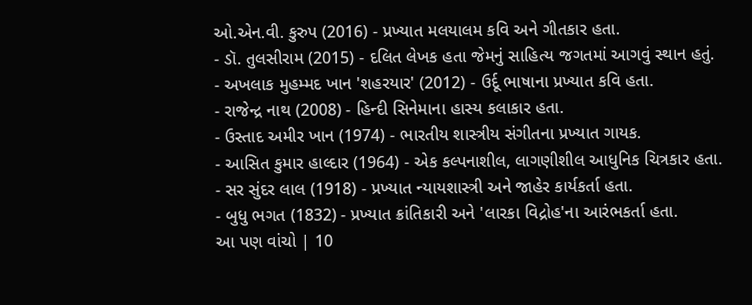ઓ.એન.વી. કુરુપ (2016) - પ્રખ્યાત મલયાલમ કવિ અને ગીતકાર હતા.
- ડૉ. તુલસીરામ (2015) - દલિત લેખક હતા જેમનું સાહિત્ય જગતમાં આગવું સ્થાન હતું.
- અખલાક મુહમ્મદ ખાન 'શહરયાર' (2012) - ઉર્દૂ ભાષાના પ્રખ્યાત કવિ હતા.
- રાજેન્દ્ર નાથ (2008) - હિન્દી સિનેમાના હાસ્ય કલાકાર હતા.
- ઉસ્તાદ અમીર ખાન (1974) - ભારતીય શાસ્ત્રીય સંગીતના પ્રખ્યાત ગાયક.
- આસિત કુમાર હાલ્દાર (1964) - એક કલ્પનાશીલ, લાગણીશીલ આધુનિક ચિત્રકાર હતા.
- સર સુંદર લાલ (1918) - પ્રખ્યાત ન્યાયશાસ્ત્રી અને જાહેર કાર્યકર્તા હતા.
- બુધુ ભગત (1832) - પ્રખ્યાત ક્રાંતિકારી અને 'લારકા વિદ્રોહ'ના આરંભકર્તા હતા.
આ પણ વાંચો | 10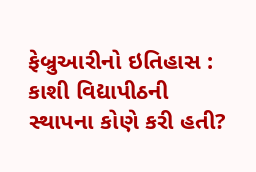ફેબ્રુઆરીનો ઇતિહાસ : કાશી વિદ્યાપીઠની સ્થાપના કોણે કરી હતી?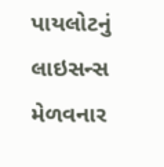પાયલોટનું લાઇસન્સ મેળવનાર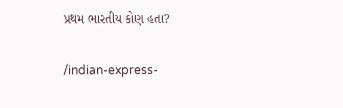પ્રથમ ભારતીય કોણ હતા?


/indian-express-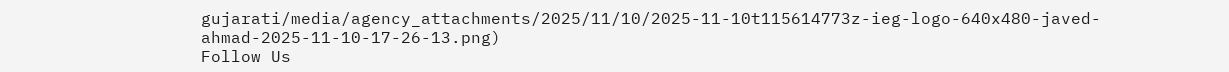gujarati/media/agency_attachments/2025/11/10/2025-11-10t115614773z-ieg-logo-640x480-javed-ahmad-2025-11-10-17-26-13.png)
Follow Us